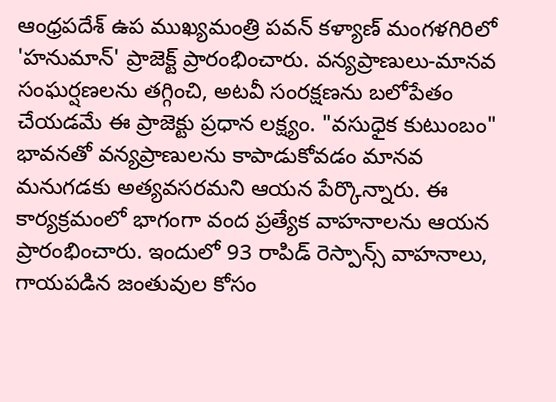ఆంధ్రపదేశ్ ఉప ముఖ్యమంత్రి పవన్ కళ్యాణ్ మంగళగిరిలో 'హనుమాన్' ప్రాజెక్ట్ ప్రారంభించారు. వన్యప్రాణులు-మానవ సంఘర్షణలను తగ్గించి, అటవీ సంరక్షణను బలోపేతం చేయడమే ఈ ప్రాజెక్టు ప్రధాన లక్ష్యం. "వసుధైక కుటుంబం" భావనతో వన్యప్రాణులను కాపాడుకోవడం మానవ మనుగడకు అత్యవసరమని ఆయన పేర్కొన్నారు. ఈ కార్యక్రమంలో భాగంగా వంద ప్రత్యేక వాహనాలను ఆయన ప్రారంభించారు. ఇందులో 93 రాపిడ్ రెస్పాన్స్ వాహనాలు, గాయపడిన జంతువుల కోసం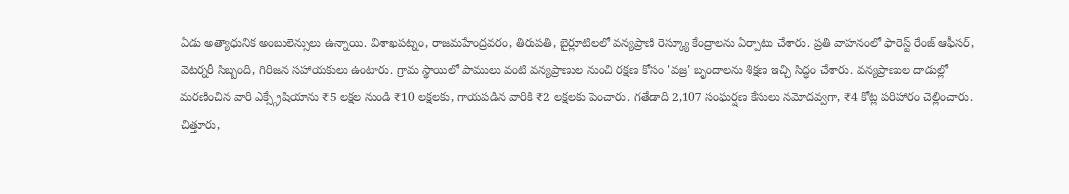ఏడు అత్యాధునిక అంబులెన్సులు ఉన్నాయి. విశాఖపట్నం, రాజమహేంద్రవరం, తిరుపతి, బైర్లూటిలలో వన్యప్రాణి రెస్క్యూ కేంద్రాలను ఏర్పాటు చేశారు. ప్రతి వాహనంలో ఫారెస్ట్ రేంజ్ ఆఫీసర్, వెటర్నరీ సిబ్బంది, గిరిజన సహాయకులు ఉంటారు. గ్రామ స్థాయిలో పాములు వంటి వన్యప్రాణుల నుంచి రక్షణ కోసం 'వజ్ర' బృందాలను శిక్షణ ఇచ్చి సిద్ధం చేశారు. వన్యప్రాణుల దాడుల్లో మరణించిన వారి ఎక్స్గ్రేషియాను ₹5 లక్షల నుండి ₹10 లక్షలకు, గాయపడిన వారికి ₹2 లక్షలకు పెంచారు. గతేడాది 2,107 సంఘర్షణ కేసులు నమోదవ్వగా, ₹4 కోట్ల పరిహారం చెల్లించారు. చిత్తూరు,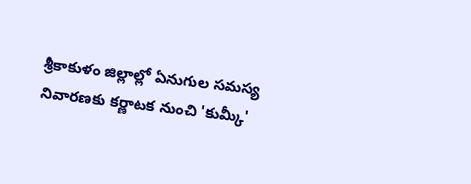శ్రీకాకుళం జిల్లాల్లో ఏనుగుల సమస్య నివారణకు కర్ణాటక నుంచి 'కుమ్కీ'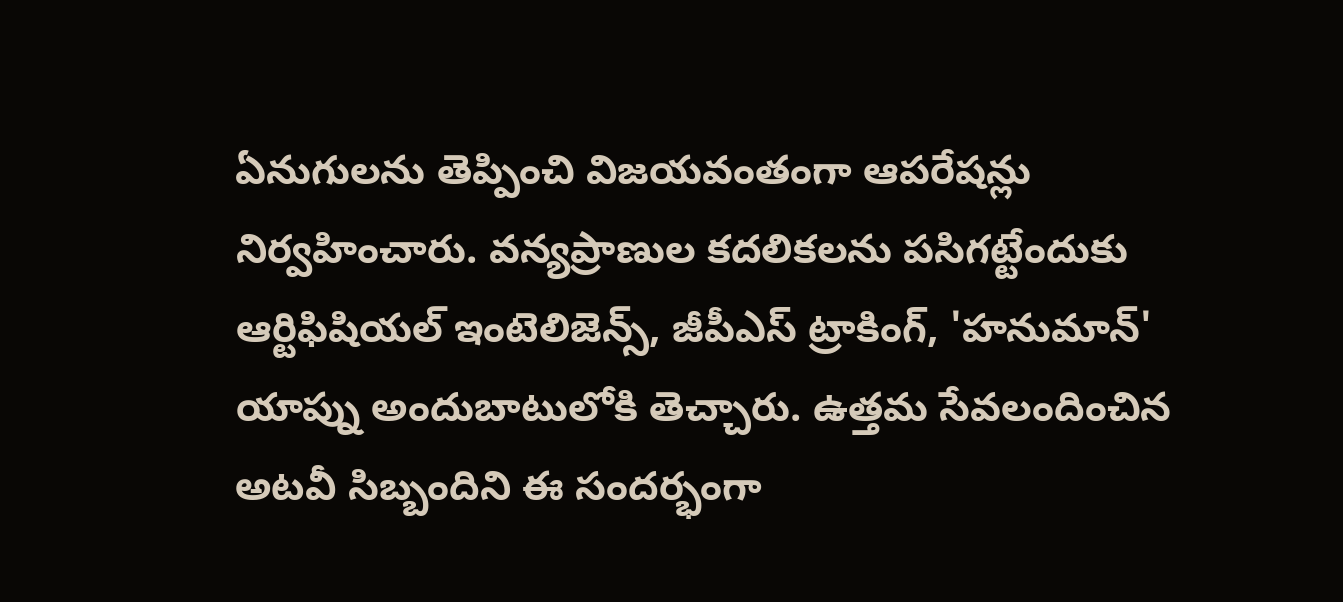ఏనుగులను తెప్పించి విజయవంతంగా ఆపరేషన్లు నిర్వహించారు. వన్యప్రాణుల కదలికలను పసిగట్టేందుకు ఆర్టిఫిషియల్ ఇంటెలిజెన్స్, జీపీఎస్ ట్రాకింగ్, 'హనుమాన్' యాప్ను అందుబాటులోకి తెచ్చారు. ఉత్తమ సేవలందించిన అటవీ సిబ్బందిని ఈ సందర్భంగా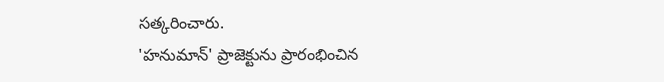సత్కరించారు.
'హనుమాన్' ప్రాజెక్టును ప్రారంభించిన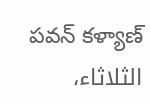పవన్ కళ్యాణ్
الثلاثاء،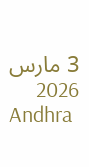3 مارس 2026
Andhra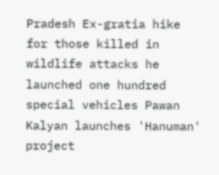Pradesh Ex-gratia hike for those killed in wildlife attacks he launched one hundred special vehicles Pawan Kalyan launches 'Hanuman' project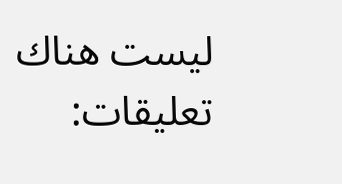ليست هناك تعليقات: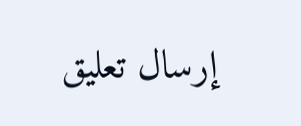إرسال تعليق